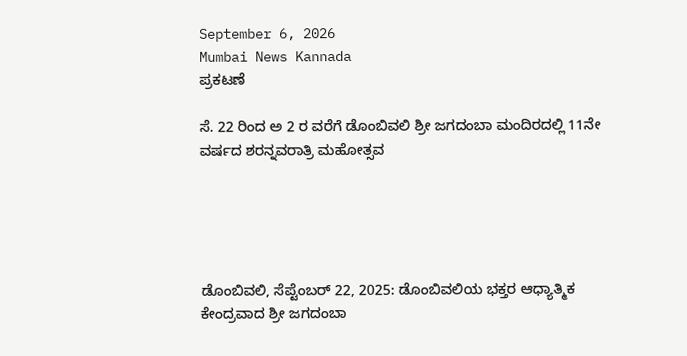September 6, 2026
Mumbai News Kannada
ಪ್ರಕಟಣೆ

ಸೆ. 22 ರಿಂದ ಅ 2 ರ ವರೆಗೆ ಡೊಂಬಿವಲಿ ಶ್ರೀ ಜಗದಂಬಾ ಮಂದಿರದಲ್ಲಿ 11ನೇ ವರ್ಷದ ಶರನ್ನವರಾತ್ರಿ ಮಹೋತ್ಸವ





ಡೊಂಬಿವಲಿ, ಸೆಪ್ಟೆಂಬರ್ 22, 2025: ಡೊಂಬಿವಲಿಯ ಭಕ್ತರ ಆಧ್ಯಾತ್ಮಿಕ ಕೇಂದ್ರವಾದ ಶ್ರೀ ಜಗದಂಬಾ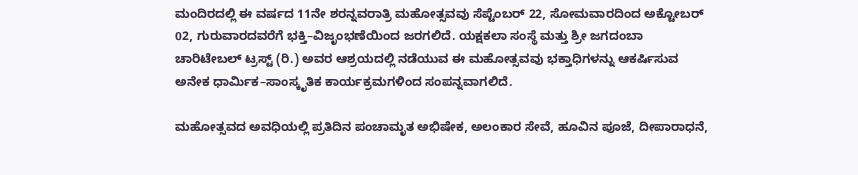ಮಂದಿರದಲ್ಲಿ ಈ ವರ್ಷದ 11ನೇ ಶರನ್ನವರಾತ್ರಿ ಮಹೋತ್ಸವವು ಸೆಪ್ಟೆಂಬರ್ 22, ಸೋಮವಾರದಿಂದ ಅಕ್ಟೋಬರ್ 02, ಗುರುವಾರದವರೆಗೆ ಭಕ್ತಿ–ವಿಜೃಂಭಣೆಯಿಂದ ಜರಗಲಿದೆ. ಯಕ್ಷಕಲಾ ಸಂಸ್ಥೆ ಮತ್ತು ಶ್ರೀ ಜಗದಂಬಾ ಚಾರಿಟೇಬಲ್ ಟ್ರಸ್ಟ್ (ರಿ.) ಅವರ ಆಶ್ರಯದಲ್ಲಿ ನಡೆಯುವ ಈ ಮಹೋತ್ಸವವು ಭಕ್ತಾಧಿಗಳನ್ನು ಆಕರ್ಷಿಸುವ ಅನೇಕ ಧಾರ್ಮಿಕ–ಸಾಂಸ್ಕೃತಿಕ ಕಾರ್ಯಕ್ರಮಗಳಿಂದ ಸಂಪನ್ನವಾಗಲಿದೆ.

ಮಹೋತ್ಸವದ ಅವಧಿಯಲ್ಲಿ ಪ್ರತಿದಿನ ಪಂಚಾಮೃತ ಅಭಿಷೇಕ, ಅಲಂಕಾರ ಸೇವೆ, ಹೂವಿನ ಪೂಜೆ, ದೀಪಾರಾಧನೆ,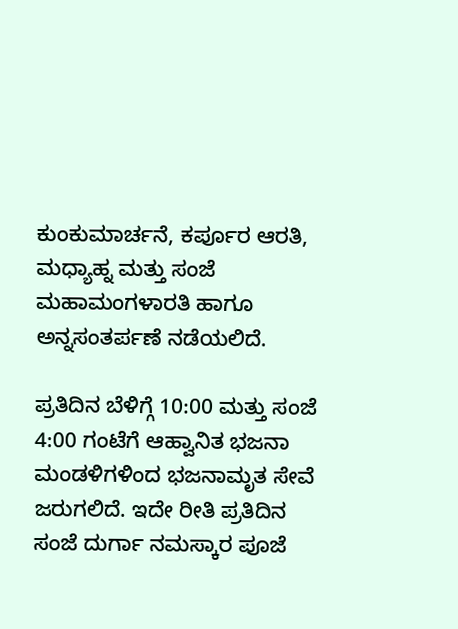ಕುಂಕುಮಾರ್ಚನೆ, ಕರ್ಪೂರ ಆರತಿ, ಮಧ್ಯಾಹ್ನ ಮತ್ತು ಸಂಜೆ ಮಹಾಮಂಗಳಾರತಿ ಹಾಗೂ ಅನ್ನಸಂತರ್ಪಣೆ ನಡೆಯಲಿದೆ.

ಪ್ರತಿದಿನ ಬೆಳಿಗ್ಗೆ 10:00 ಮತ್ತು ಸಂಜೆ 4:00 ಗಂಟೆಗೆ ಆಹ್ವಾನಿತ ಭಜನಾ ಮಂಡಳಿಗಳಿಂದ ಭಜನಾಮೃತ ಸೇವೆ ಜರುಗಲಿದೆ. ಇದೇ ರೀತಿ ಪ್ರತಿದಿನ ಸಂಜೆ ದುರ್ಗಾ ನಮಸ್ಕಾರ ಪೂಜೆ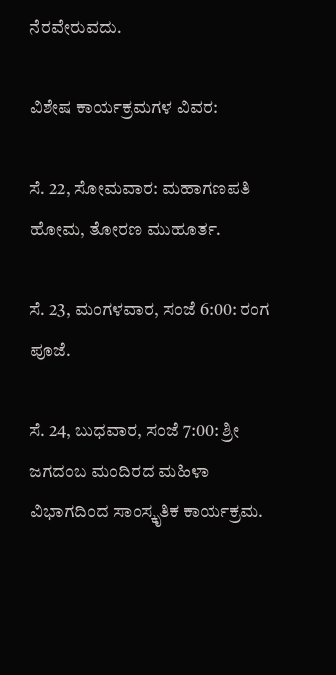ನೆರವೇರುವದು.

ವಿಶೇಷ ಕಾರ್ಯಕ್ರಮಗಳ ವಿವರ:

ಸೆ. 22, ಸೋಮವಾರ: ಮಹಾಗಣಪತಿ ಹೋಮ, ತೋರಣ ಮುಹೂರ್ತ.

ಸೆ. 23, ಮಂಗಳವಾರ, ಸಂಜೆ 6:00: ರಂಗ ಪೂಜೆ.

ಸೆ. 24, ಬುಧವಾರ, ಸಂಜೆ 7:00: ಶ್ರೀ ಜಗದಂಬ ಮಂದಿರದ ಮಹಿಳಾ ವಿಭಾಗದಿಂದ ಸಾಂಸ್ಕೃತಿಕ ಕಾರ್ಯಕ್ರಮ.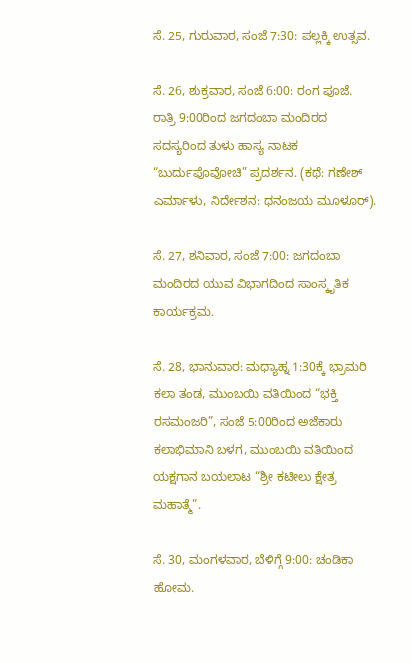ಸೆ. 25, ಗುರುವಾರ, ಸಂಜೆ 7:30: ಪಲ್ಲಕ್ಕಿ ಉತ್ಸವ.

ಸೆ. 26, ಶುಕ್ರವಾರ, ಸಂಜೆ 6:00: ರಂಗ ಪೂಜೆ.
ರಾತ್ರಿ 9:00ರಿಂದ ಜಗದಂಬಾ ಮಂದಿರದ ಸದಸ್ಯರಿಂದ ತುಳು ಹಾಸ್ಯ ನಾಟಕ “ಬುರ್ದುಪೊವೋಚಿ” ಪ್ರದರ್ಶನ. (ಕಥೆ: ಗಣೇಶ್ ಎರ್ಮಾಳು, ನಿರ್ದೇಶನ: ಧನಂಜಯ ಮೂಳೂರ್).

ಸೆ. 27, ಶನಿವಾರ, ಸಂಜೆ 7:00: ಜಗದಂಬಾ ಮಂದಿರದ ಯುವ ವಿಭಾಗದಿಂದ ಸಾಂಸ್ಕೃತಿಕ ಕಾರ್ಯಕ್ರಮ.

ಸೆ. 28, ಭಾನುವಾರ: ಮಧ್ಯಾಹ್ನ 1:30ಕ್ಕೆ ಭ್ರಾಮರಿ ಕಲಾ ತಂಡ, ಮುಂಬಯಿ ವತಿಯಿಂದ “ಭಕ್ತಿ ರಸಮಂಜರಿ”, ಸಂಜೆ 5:00ರಿಂದ ಅಜೆಕಾರು ಕಲಾಭಿಮಾನಿ ಬಳಗ, ಮುಂಬಯಿ ವತಿಯಿಂದ ಯಕ್ಷಗಾನ ಬಯಲಾಟ “ಶ್ರೀ ಕಟೀಲು ಕ್ಷೇತ್ರ ಮಹಾತ್ಮೆ”.

ಸೆ. 30, ಮಂಗಳವಾರ, ಬೆಳಿಗ್ಗೆ 9:00: ಚಂಡಿಕಾ ಹೋಮ.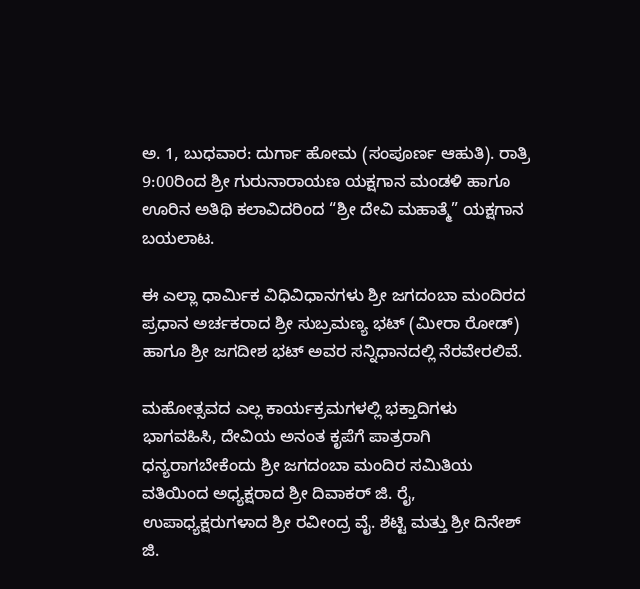ಅ. 1, ಬುಧವಾರ: ದುರ್ಗಾ ಹೋಮ (ಸಂಪೂರ್ಣ ಆಹುತಿ). ರಾತ್ರಿ 9:00ರಿಂದ ಶ್ರೀ ಗುರುನಾರಾಯಣ ಯಕ್ಷಗಾನ ಮಂಡಳಿ ಹಾಗೂ ಊರಿನ ಅತಿಥಿ ಕಲಾವಿದರಿಂದ “ಶ್ರೀ ದೇವಿ ಮಹಾತ್ಮೆ” ಯಕ್ಷಗಾನ ಬಯಲಾಟ.

ಈ ಎಲ್ಲಾ ಧಾರ್ಮಿಕ ವಿಧಿವಿಧಾನಗಳು ಶ್ರೀ ಜಗದಂಬಾ ಮಂದಿರದ ಪ್ರಧಾನ ಅರ್ಚಕರಾದ ಶ್ರೀ ಸುಬ್ರಮಣ್ಯ ಭಟ್ (ಮೀರಾ ರೋಡ್) ಹಾಗೂ ಶ್ರೀ ಜಗದೀಶ ಭಟ್ ಅವರ ಸನ್ನಿಧಾನದಲ್ಲಿ ನೆರವೇರಲಿವೆ.

ಮಹೋತ್ಸವದ ಎಲ್ಲ ಕಾರ್ಯಕ್ರಮಗಳಲ್ಲಿ ಭಕ್ತಾದಿಗಳು ಭಾಗವಹಿಸಿ, ದೇವಿಯ ಅನಂತ ಕೃಪೆಗೆ ಪಾತ್ರರಾಗಿ ಧನ್ಯರಾಗಬೇಕೆಂದು ಶ್ರೀ ಜಗದಂಬಾ ಮಂದಿರ ಸಮಿತಿಯ ವತಿಯಿಂದ ಅಧ್ಯಕ್ಷರಾದ ಶ್ರೀ ದಿವಾಕರ್ ಜಿ. ರೈ, ಉಪಾಧ್ಯಕ್ಷರುಗಳಾದ ಶ್ರೀ ರವೀಂದ್ರ ವೈ. ಶೆಟ್ಟಿ ಮತ್ತು ಶ್ರೀ ದಿನೇಶ್ ಜಿ.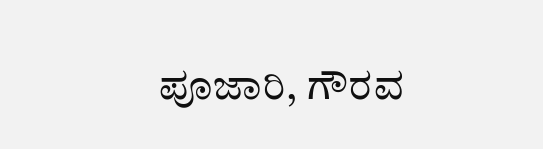ಪೂಜಾರಿ, ಗೌರವ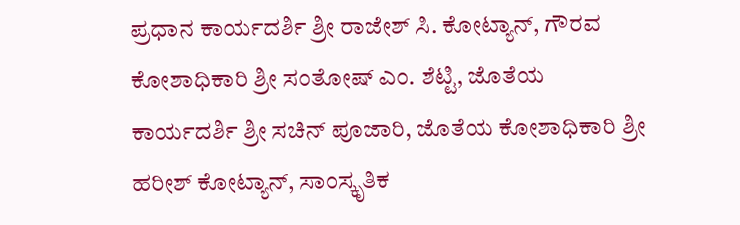ಪ್ರಧಾನ ಕಾರ್ಯದರ್ಶಿ ಶ್ರೀ ರಾಜೇಶ್ ಸಿ. ಕೋಟ್ಯಾನ್, ಗೌರವ ಕೋಶಾಧಿಕಾರಿ ಶ್ರೀ ಸಂತೋಷ್ ಎಂ. ಶೆಟ್ಟಿ, ಜೊತೆಯ ಕಾರ್ಯದರ್ಶಿ ಶ್ರೀ ಸಚಿನ್ ಪೂಜಾರಿ, ಜೊತೆಯ ಕೋಶಾಧಿಕಾರಿ ಶ್ರೀ ಹರೀಶ್ ಕೋಟ್ಯಾನ್, ಸಾಂಸ್ಕೃತಿಕ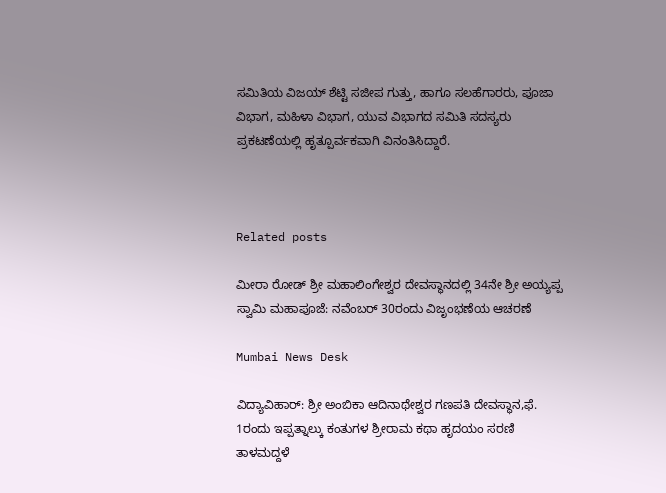ಸಮಿತಿಯ ವಿಜಯ್ ಶೆಟ್ಟಿ ಸಜೀಪ ಗುತ್ತು, ಹಾಗೂ ಸಲಹೆಗಾರರು, ಪೂಜಾ ವಿಭಾಗ, ಮಹಿಳಾ ವಿಭಾಗ, ಯುವ ವಿಭಾಗದ ಸಮಿತಿ ಸದಸ್ಯರು ಪ್ರಕಟಣೆಯಲ್ಲಿ ಹೃತ್ಪೂರ್ವಕವಾಗಿ ವಿನಂತಿಸಿದ್ದಾರೆ.



Related posts

ಮೀರಾ ರೋಡ್ ಶ್ರೀ ಮಹಾಲಿಂಗೇಶ್ವರ ದೇವಸ್ಥಾನದಲ್ಲಿ 34ನೇ ಶ್ರೀ ಅಯ್ಯಪ್ಪ ಸ್ವಾಮಿ ಮಹಾಪೂಜೆ: ನವೆಂಬರ್ 30ರಂದು ವಿಜೃಂಭಣೆಯ ಆಚರಣೆ

Mumbai News Desk

ವಿದ್ಯಾವಿಹಾರ್: ಶ್ರೀ ಅಂಬಿಕಾ ಆದಿನಾಥೇಶ್ವರ ಗಣಪತಿ ದೇವಸ್ಥಾನ,ಫೆ. 1ರಂದು ಇಪ್ಪತ್ನಾಲ್ಕು ಕಂತುಗಳ ಶ್ರೀರಾಮ ಕಥಾ ಹೃದಯಂ ಸರಣಿ ತಾಳಮದ್ದಳೆ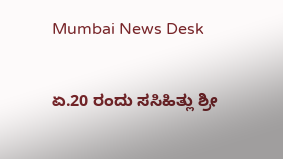Mumbai News Desk

ಏ.20 ರಂದು ಸಸಿಹಿತ್ಲು ಶ್ರೀ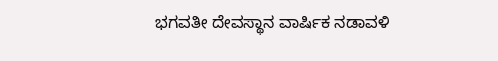ಭಗವತೀ ದೇವಸ್ಥಾನ ವಾರ್ಷಿಕ ನಡಾವಳಿ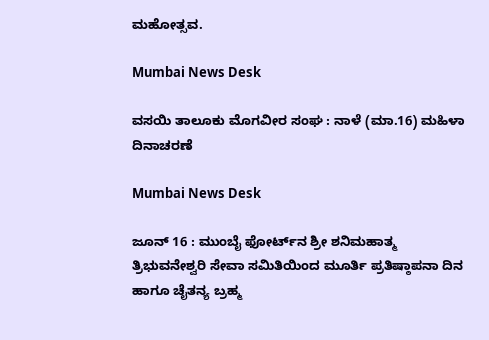ಮಹೋತ್ಸವ.

Mumbai News Desk

ವಸಯಿ ತಾಲೂಕು ಮೊಗವೀರ ಸಂಘ : ನಾಳೆ (ಮಾ.16) ಮಹಿಳಾ ದಿನಾಚರಣೆ

Mumbai News Desk

ಜೂನ್ 16 : ಮುಂಬೈ ಫೋರ್ಟ್‌ನ ಶ್ರೀ ಶನಿಮಹಾತ್ಮ ತ್ರಿಭುವನೇಶ್ವರಿ ಸೇವಾ ಸಮಿತಿಯಿಂದ ಮೂರ್ತಿ ಪ್ರತಿಷ್ಠಾಪನಾ ದಿನ ಹಾಗೂ ಚೈತನ್ಯ ಬ್ರಹ್ಮ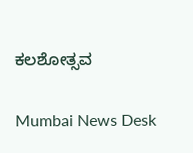ಕಲಶೋತ್ಸವ

Mumbai News Desk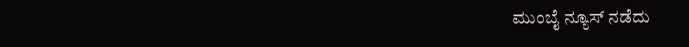ಮುಂಬೈ ನ್ಯೂಸ್ ನಡೆದು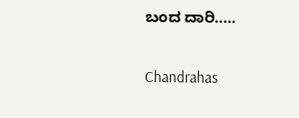ಬಂದ ದಾರಿ…..

Chandrahas